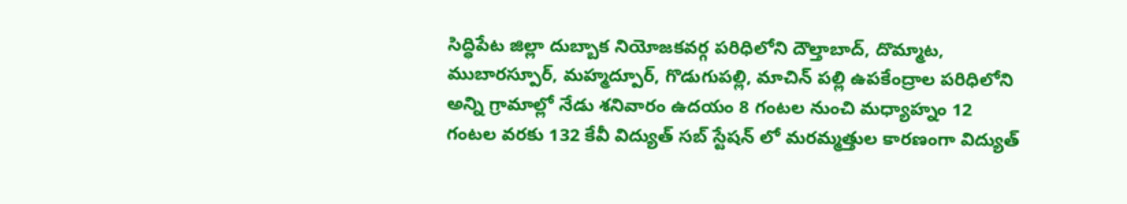సిద్ధిపేట జిల్లా దుబ్బాక నియోజకవర్గ పరిధిలోని దౌల్తాబాద్, దొమ్మాట, ముబారస్పూర్, మహ్మద్పూర్, గొడుగుపల్లి, మాచిన్ పల్లి ఉపకేంద్రాల పరిధిలోని అన్ని గ్రామాల్లో నేడు శనివారం ఉదయం 8 గంటల నుంచి మధ్యాహ్నం 12 గంటల వరకు 132 కేవీ విద్యుత్ సబ్ స్టేషన్ లో మరమ్మత్తుల కారణంగా విద్యుత్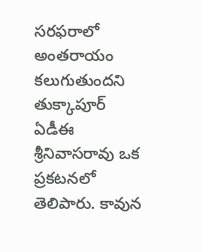సరఫరాలో అంతరాయం కలుగుతుందని తుక్కాపూర్ ఏడీఈ శ్రీనివాసరావు ఒక ప్రకటనలో తెలిపారు. కావున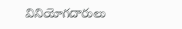వినియోగదారులు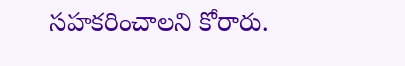సహకరించాలని కోరారు.